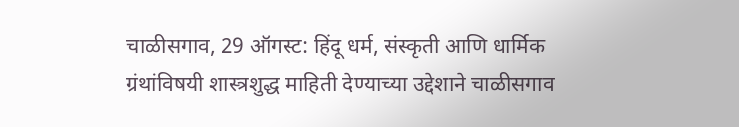चाळीसगाव, 29 ऑगस्ट: हिंदू धर्म, संस्कृती आणि धार्मिक ग्रंथांविषयी शास्त्रशुद्ध माहिती देण्याच्या उद्देशाने चाळीसगाव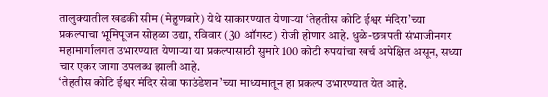तालुक्यातील खडकी सीम (मेहुणबारे) येथे साकारण्यात येणाऱ्या ‘तेहतीस कोटि ईश्वर मंदिरा’च्या प्रकल्पाचा भूमिपूजन सोहळा उद्या, रविवार (30 ऑगस्ट) रोजी होणार आहे. धुळे-छत्रपती संभाजीनगर महामार्गालगत उभारण्यात येणाऱ्या या प्रकल्पासाठी सुमारे 100 कोटी रुपयांचा खर्च अपेक्षित असून, सध्या चार एकर जागा उपलब्ध झाली आहे.
‘तेहतीस कोटि ईश्वर मंदिर सेवा फाउंडेशन’च्या माध्यमातून हा प्रकल्प उभारण्यात येत आहे.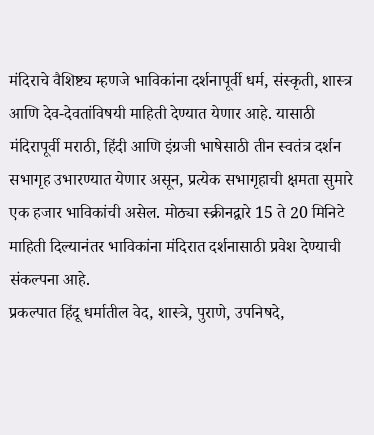मंदिराचे वैशिष्ट्य म्हणजे भाविकांना दर्शनापूर्वी धर्म, संस्कृती, शास्त्र आणि देव-देवतांविषयी माहिती देण्यात येणार आहे. यासाठी मंदिरापूर्वी मराठी, हिंदी आणि इंग्रजी भाषेसाठी तीन स्वतंत्र दर्शन सभागृह उभारण्यात येणार असून, प्रत्येक सभागृहाची क्षमता सुमारे एक हजार भाविकांची असेल. मोठ्या स्क्रीनद्वारे 15 ते 20 मिनिटे माहिती दिल्यानंतर भाविकांना मंदिरात दर्शनासाठी प्रवेश देण्याची संकल्पना आहे.
प्रकल्पात हिंदू धर्मातील वेद, शास्त्रे, पुराणे, उपनिषदे,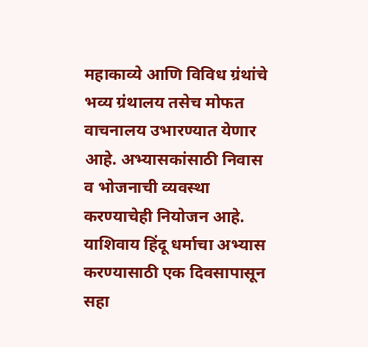महाकाव्ये आणि विविध ग्रंथांचे भव्य ग्रंथालय तसेच मोफत वाचनालय उभारण्यात येणार आहे. अभ्यासकांसाठी निवास व भोजनाची व्यवस्था करण्याचेही नियोजन आहे. याशिवाय हिंदू धर्माचा अभ्यास करण्यासाठी एक दिवसापासून सहा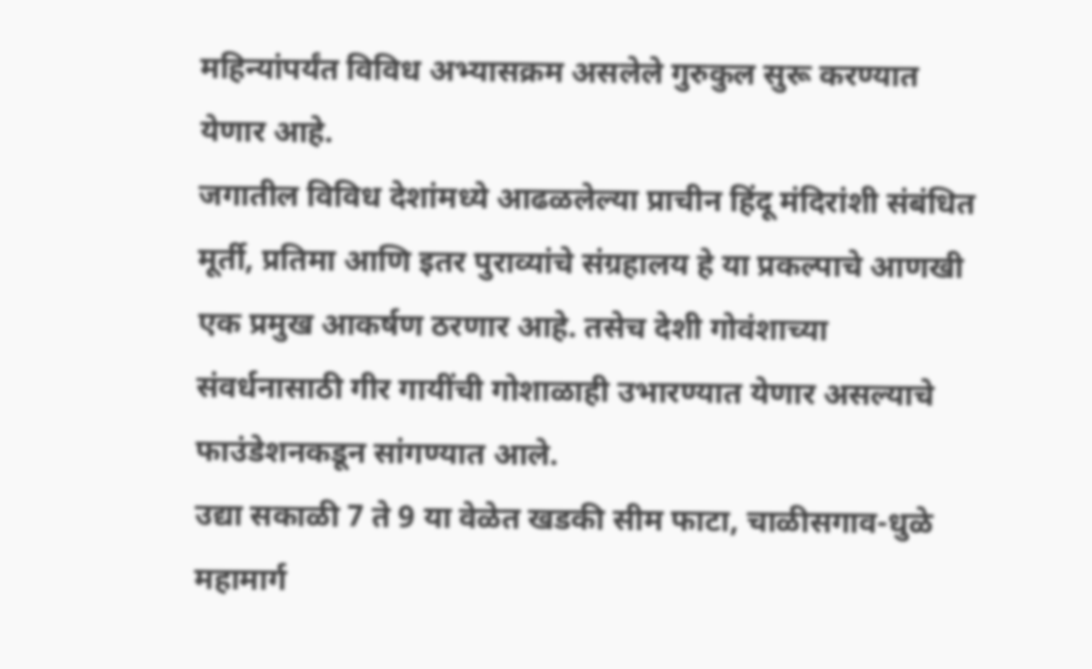महिन्यांपर्यंत विविध अभ्यासक्रम असलेले गुरुकुल सुरू करण्यात येणार आहे.
जगातील विविध देशांमध्ये आढळलेल्या प्राचीन हिंदू मंदिरांशी संबंधित मूर्ती, प्रतिमा आणि इतर पुराव्यांचे संग्रहालय हे या प्रकल्पाचे आणखी एक प्रमुख आकर्षण ठरणार आहे. तसेच देशी गोवंशाच्या संवर्धनासाठी गीर गायींची गोशाळाही उभारण्यात येणार असल्याचे फाउंडेशनकडून सांगण्यात आले.
उद्या सकाळी 7 ते 9 या वेळेत खडकी सीम फाटा, चाळीसगाव-धुळे महामार्ग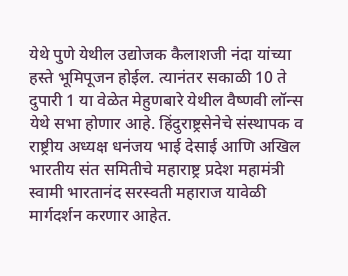येथे पुणे येथील उद्योजक कैलाशजी नंदा यांच्या हस्ते भूमिपूजन होईल. त्यानंतर सकाळी 10 ते दुपारी 1 या वेळेत मेहुणबारे येथील वैष्णवी लॉन्स येथे सभा होणार आहे. हिंदुराष्ट्रसेनेचे संस्थापक व राष्ट्रीय अध्यक्ष धनंजय भाई देसाई आणि अखिल भारतीय संत समितीचे महाराष्ट्र प्रदेश महामंत्री स्वामी भारतानंद सरस्वती महाराज यावेळी मार्गदर्शन करणार आहेत.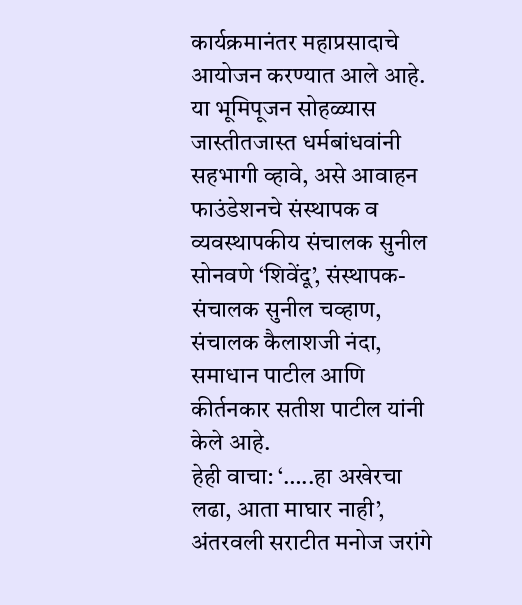कार्यक्रमानंतर महाप्रसादाचे आयोजन करण्यात आले आहे.
या भूमिपूजन सोहळ्यास जास्तीतजास्त धर्मबांधवांनी सहभागी व्हावे, असे आवाहन फाउंडेशनचे संस्थापक व व्यवस्थापकीय संचालक सुनील सोनवणे ‘शिवेंदू’, संस्थापक-संचालक सुनील चव्हाण, संचालक कैलाशजी नंदा, समाधान पाटील आणि कीर्तनकार सतीश पाटील यांनी केले आहे.
हेही वाचा: ‘…..हा अखेरचा लढा, आता माघार नाही’, अंतरवली सराटीत मनोज जरांगे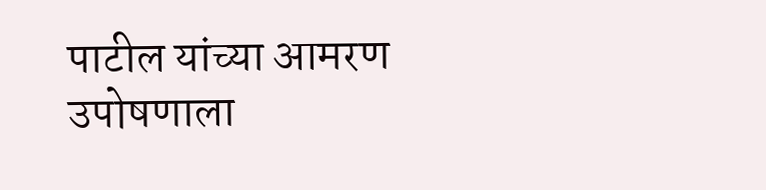पाटील यांच्या आमरण उपोषणाला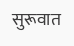सुरूवात